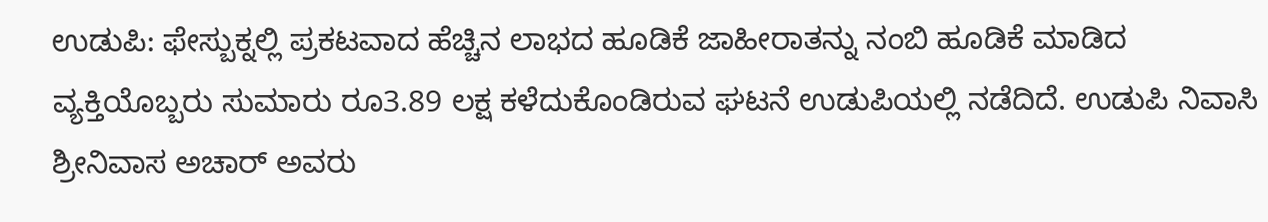ಉಡುಪಿ: ಫೇಸ್ಬುಕ್ನಲ್ಲಿ ಪ್ರಕಟವಾದ ಹೆಚ್ಚಿನ ಲಾಭದ ಹೂಡಿಕೆ ಜಾಹೀರಾತನ್ನು ನಂಬಿ ಹೂಡಿಕೆ ಮಾಡಿದ ವ್ಯಕ್ತಿಯೊಬ್ಬರು ಸುಮಾರು ರೂ3.89 ಲಕ್ಷ ಕಳೆದುಕೊಂಡಿರುವ ಘಟನೆ ಉಡುಪಿಯಲ್ಲಿ ನಡೆದಿದೆ. ಉಡುಪಿ ನಿವಾಸಿ ಶ್ರೀನಿವಾಸ ಅಚಾರ್ ಅವರು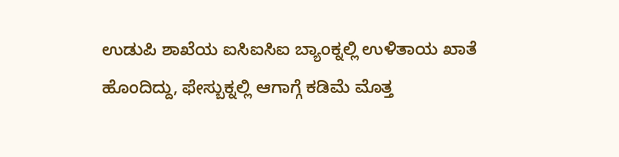ಉಡುಪಿ ಶಾಖೆಯ ಐಸಿಐಸಿಐ ಬ್ಯಾಂಕ್ನಲ್ಲಿ ಉಳಿತಾಯ ಖಾತೆ ಹೊಂದಿದ್ದು, ಫೇಸ್ಬುಕ್ನಲ್ಲಿ ಆಗಾಗ್ಗೆ ಕಡಿಮೆ ಮೊತ್ತ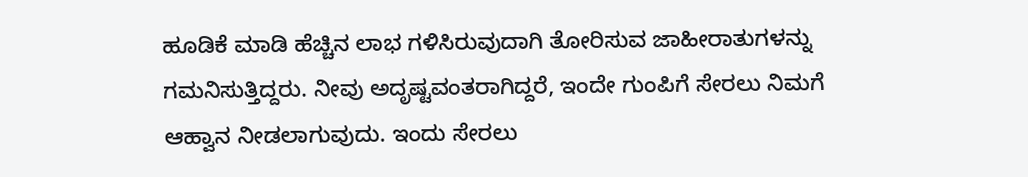ಹೂಡಿಕೆ ಮಾಡಿ ಹೆಚ್ಚಿನ ಲಾಭ ಗಳಿಸಿರುವುದಾಗಿ ತೋರಿಸುವ ಜಾಹೀರಾತುಗಳನ್ನು ಗಮನಿಸುತ್ತಿದ್ದರು. ನೀವು ಅದೃಷ್ಟವಂತರಾಗಿದ್ದರೆ, ಇಂದೇ ಗುಂಪಿಗೆ ಸೇರಲು ನಿಮಗೆ ಆಹ್ವಾನ ನೀಡಲಾಗುವುದು. ಇಂದು ಸೇರಲು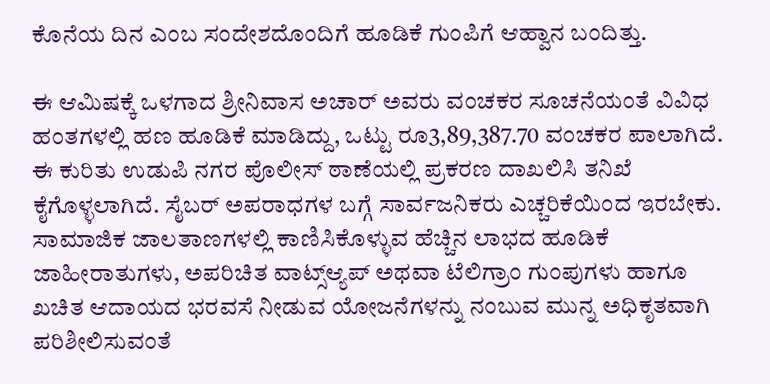ಕೊನೆಯ ದಿನ ಎಂಬ ಸಂದೇಶದೊಂದಿಗೆ ಹೂಡಿಕೆ ಗುಂಪಿಗೆ ಆಹ್ವಾನ ಬಂದಿತ್ತು.

ಈ ಆಮಿಷಕ್ಕೆ ಒಳಗಾದ ಶ್ರೀನಿವಾಸ ಅಚಾರ್ ಅವರು ವಂಚಕರ ಸೂಚನೆಯಂತೆ ವಿವಿಧ ಹಂತಗಳಲ್ಲಿ ಹಣ ಹೂಡಿಕೆ ಮಾಡಿದ್ದು, ಒಟ್ಟು ರೂ3,89,387.70 ವಂಚಕರ ಪಾಲಾಗಿದೆ. ಈ ಕುರಿತು ಉಡುಪಿ ನಗರ ಪೊಲೀಸ್ ಠಾಣೆಯಲ್ಲಿ ಪ್ರಕರಣ ದಾಖಲಿಸಿ ತನಿಖೆ ಕೈಗೊಳ್ಳಲಾಗಿದೆ. ಸೈಬರ್ ಅಪರಾಧಗಳ ಬಗ್ಗೆ ಸಾರ್ವಜನಿಕರು ಎಚ್ಚರಿಕೆಯಿಂದ ಇರಬೇಕು. ಸಾಮಾಜಿಕ ಜಾಲತಾಣಗಳಲ್ಲಿ ಕಾಣಿಸಿಕೊಳ್ಳುವ ಹೆಚ್ಚಿನ ಲಾಭದ ಹೂಡಿಕೆ ಜಾಹೀರಾತುಗಳು, ಅಪರಿಚಿತ ವಾಟ್ಸ್ಆ್ಯಪ್ ಅಥವಾ ಟೆಲಿಗ್ರಾಂ ಗುಂಪುಗಳು ಹಾಗೂ ಖಚಿತ ಆದಾಯದ ಭರವಸೆ ನೀಡುವ ಯೋಜನೆಗಳನ್ನು ನಂಬುವ ಮುನ್ನ ಅಧಿಕೃತವಾಗಿ ಪರಿಶೀಲಿಸುವಂತೆ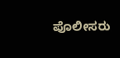ಪೊಲೀಸರು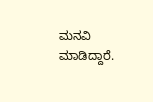ಮನವಿ ಮಾಡಿದ್ದಾರೆ.